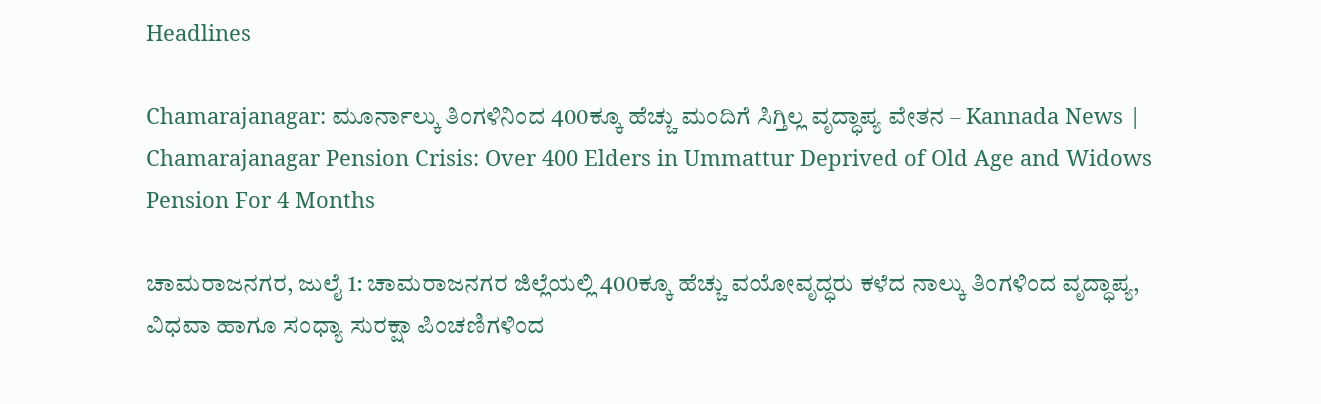Headlines

Chamarajanagar: ಮೂರ್ನಾಲ್ಕು ತಿಂಗಳಿನಿಂದ 400ಕ್ಕೂ ಹೆಚ್ಚು ಮಂದಿಗೆ ಸಿಗ್ತಿಲ್ಲ ವೃದ್ಧಾಪ್ಯ ವೇತನ – Kannada News | Chamarajanagar Pension Crisis: Over 400 Elders in Ummattur Deprived of Old Age and Widows Pension For 4 Months

ಚಾಮರಾಜನಗರ, ಜುಲೈ 1: ಚಾಮರಾಜನಗರ ಜಿಲ್ಲೆಯಲ್ಲಿ 400ಕ್ಕೂ ಹೆಚ್ಚು ವಯೋವೃದ್ಧರು ಕಳೆದ ನಾಲ್ಕು ತಿಂಗಳಿಂದ ವೃದ್ಧಾಪ್ಯ, ವಿಧವಾ ಹಾಗೂ ಸಂಧ್ಯಾ ಸುರಕ್ಷಾ ಪಿಂಚಣಿಗಳಿಂದ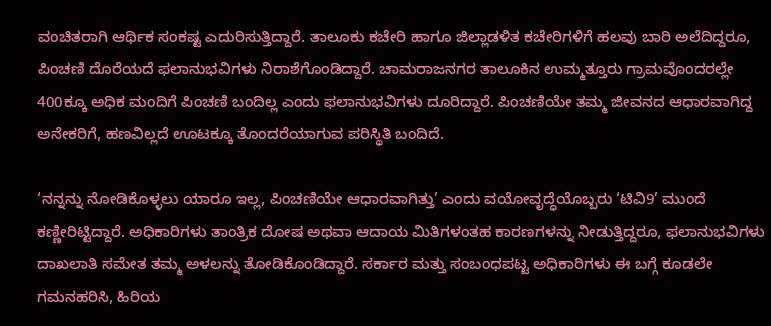ವಂಚಿತರಾಗಿ ಆರ್ಥಿಕ ಸಂಕಷ್ಟ ಎದುರಿಸುತ್ತಿದ್ದಾರೆ. ತಾಲೂಕು ಕಚೇರಿ ಹಾಗೂ ಜಿಲ್ಲಾಡಳಿತ ಕಚೇರಿಗಳಿಗೆ ಹಲವು ಬಾರಿ ಅಲೆದಿದ್ದರೂ, ಪಿಂಚಣಿ ದೊರೆಯದೆ ಫಲಾನುಭವಿಗಳು ನಿರಾಶೆಗೊಂಡಿದ್ದಾರೆ. ಚಾಮರಾಜನಗರ ತಾಲೂಕಿನ ಉಮ್ಮತ್ತೂರು ಗ್ರಾಮವೊಂದರಲ್ಲೇ 400ಕ್ಕೂ ಅಧಿಕ ಮಂದಿಗೆ ಪಿಂಚಣಿ ಬಂದಿಲ್ಲ ಎಂದು ಫಲಾನುಭವಿಗಳು ದೂರಿದ್ದಾರೆ. ಪಿಂಚಣಿಯೇ ತಮ್ಮ ಜೀವನದ ಆಧಾರವಾಗಿದ್ದ ಅನೇಕರಿಗೆ, ಹಣವಿಲ್ಲದೆ ಊಟಕ್ಕೂ ತೊಂದರೆಯಾಗುವ ಪರಿಸ್ಥಿತಿ ಬಂದಿದೆ.

‘ನನ್ನನ್ನು ನೋಡಿಕೊಳ್ಳಲು ಯಾರೂ ಇಲ್ಲ, ಪಿಂಚಣಿಯೇ ಆಧಾರವಾಗಿತ್ತು’ ಎಂದು ವಯೋವೃದ್ಧೆಯೊಬ್ಬರು ‘ಟಿವಿ9’ ಮುಂದೆ ಕಣ್ಣೀರಿಟ್ಟಿದ್ದಾರೆ. ಅಧಿಕಾರಿಗಳು ತಾಂತ್ರಿಕ ದೋಷ ಅಥವಾ ಆದಾಯ ಮಿತಿಗಳಂತಹ ಕಾರಣಗಳನ್ನು ನೀಡುತ್ತಿದ್ದರೂ, ಫಲಾನುಭವಿಗಳು ದಾಖಲಾತಿ ಸಮೇತ ತಮ್ಮ ಅಳಲನ್ನು ತೋಡಿಕೊಂಡಿದ್ದಾರೆ. ಸರ್ಕಾರ ಮತ್ತು ಸಂಬಂಧಪಟ್ಟ ಅಧಿಕಾರಿಗಳು ಈ ಬಗ್ಗೆ ಕೂಡಲೇ ಗಮನಹರಿಸಿ, ಹಿರಿಯ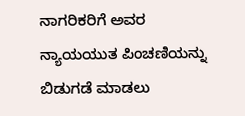ನಾಗರಿಕರಿಗೆ ಅವರ ನ್ಯಾಯಯುತ ಪಿಂಚಣಿಯನ್ನು ಬಿಡುಗಡೆ ಮಾಡಲು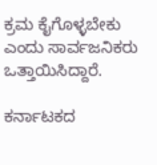ಕ್ರಮ ಕೈಗೊಳ್ಳಬೇಕು ಎಂದು ಸಾರ್ವಜನಿಕರು ಒತ್ತಾಯಿಸಿದ್ದಾರೆ.

ಕರ್ನಾಟಕದ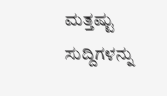ಮತ್ತಷ್ಟು ಸುದ್ದಿಗಳನ್ನು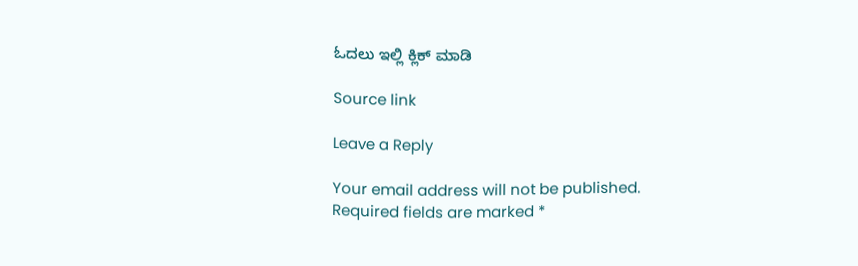ಓದಲು ಇಲ್ಲಿ ಕ್ಲಿಕ್ ಮಾಡಿ

Source link

Leave a Reply

Your email address will not be published. Required fields are marked *